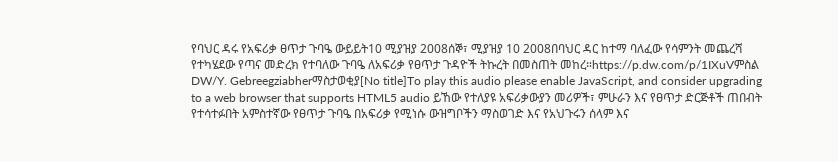የባህር ዳሩ የአፍሪቃ ፀጥታ ጉባዔ ውይይት10 ሚያዝያ 2008ሰኞ፣ ሚያዝያ 10 2008በባህር ዳር ከተማ ባለፈው የሳምንት መጨረሻ የተካሄደው የጣና መድረክ የተባለው ጉባዔ ለአፍሪቃ የፀጥታ ጉዳዮች ትኩረት በመስጠት መከረ።https://p.dw.com/p/1IXuVምስል DW/Y. Gebreegziabherማስታወቂያ[No title]To play this audio please enable JavaScript, and consider upgrading to a web browser that supports HTML5 audio ይኸው የተለያዩ አፍሪቃውያን መሪዎች፣ ምሁራን እና የፀጥታ ድርጅቶች ጠበብት የተሳተፉበት አምስተኛው የፀጥታ ጉባዔ በአፍሪቃ የሚነሱ ውዝግቦችን ማስወገድ እና የአህጉሩን ሰላም እና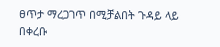ፀጥታ ማረጋገጥ በሚቻልበት ጉዳይ ላይ በቀረቡ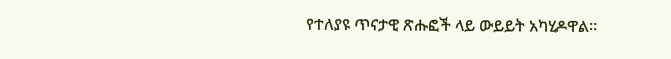የተለያዩ ጥናታዊ ጽሑፎች ላይ ውይይት አካሂዶዋል።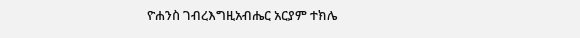ዮሐንስ ገብረእግዚአብሔር አርያም ተክሌ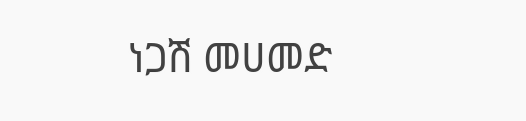ነጋሽ መሀመድ